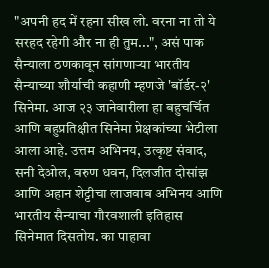"अपनी हद में रहना सीख लो. वरना ना तो ये सरहद रहेगी और ना ही तुम...", असं पाक सैन्याला ठणकावून सांगणाऱ्या भारतीय सैन्याच्या शौर्याची कहाणी म्हणजे 'बॉर्डर-२' सिनेमा. आज २३ जानेवारीला हा बहुचर्चित आणि बहुप्रतिक्षीत सिनेमा प्रेक्षकांच्या भेटीला आला आहे. उत्तम अभिनय, उत्कृष्ट संवाद, सनी देओल, वरुण धवन, दिलजीत दोसांझ आणि अहान शेट्टीचा लाजवाब अभिनय आणि भारतीय सैन्याचा गौरवशाली इतिहास सिनेमात दिसतोय. का पाहावा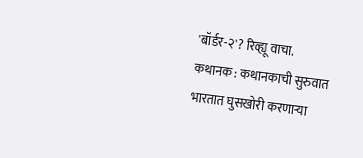'बॉर्डर-२'? रिव्ह्यू वाचा.
कथानक : कथानकाची सुरुवात भारतात घुसखोरी करणाऱ्या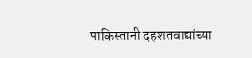पाकिस्तानी दहशतवाद्यांच्या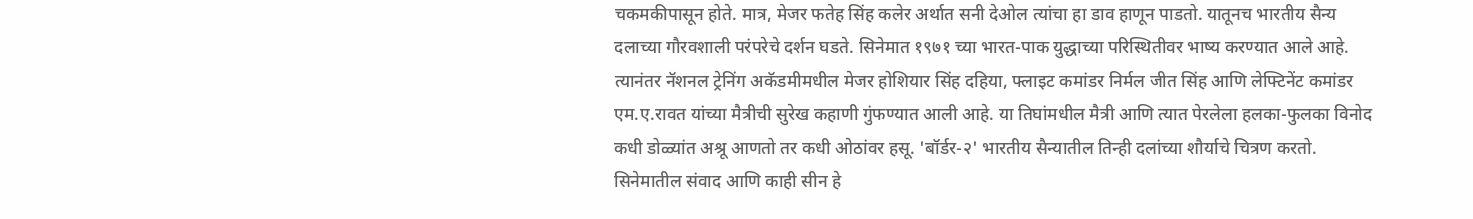चकमकीपासून होते. मात्र, मेजर फतेह सिंह कलेर अर्थात सनी देओल त्यांचा हा डाव हाणून पाडतो. यातूनच भारतीय सैन्य दलाच्या गौरवशाली परंपरेचे दर्शन घडते. सिनेमात १९७१ च्या भारत-पाक युद्धाच्या परिस्थितीवर भाष्य करण्यात आले आहे. त्यानंतर नॅशनल ट्रेनिंग अकॅडमीमधील मेजर होशियार सिंह दहिया, फ्लाइट कमांडर निर्मल जीत सिंह आणि लेफ्टिनेंट कमांडर एम.ए.रावत यांच्या मैत्रीची सुरेख कहाणी गुंफण्यात आली आहे. या तिघांमधील मैत्री आणि त्यात पेरलेला हलका-फुलका विनोद कधी डोळ्यांत अश्रू आणतो तर कधी ओठांवर हसू. 'बॉर्डर-२' भारतीय सैन्यातील तिन्ही दलांच्या शौर्याचे चित्रण करतो. सिनेमातील संवाद आणि काही सीन हे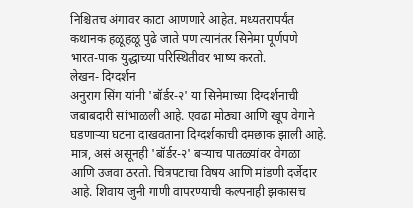निश्चितच अंगावर काटा आणणारे आहेत. मध्यतरापर्यंत कथानक हळूहळू पुढे जाते पण त्यानंतर सिनेमा पूर्णपणे भारत-पाक युद्धाच्या परिस्थितीवर भाष्य करतो.
लेखन- दिग्दर्शन
अनुराग सिंग यांनी 'बॉर्डर-२' या सिनेमाच्या दिग्दर्शनाची जबाबदारी सांभाळली आहे. एवढा मोठ्या आणि खूप वेगाने घडणाऱ्या घटना दाखवताना दिग्दर्शकाची दमछाक झाली आहे. मात्र, असं असूनही 'बॉर्डर-२' बऱ्याच पातळ्यांवर वेगळा आणि उजवा ठरतो. चित्रपटाचा विषय आणि मांडणी दर्जेदार आहे. शिवाय जुनी गाणी वापरण्याची कल्पनाही झकासच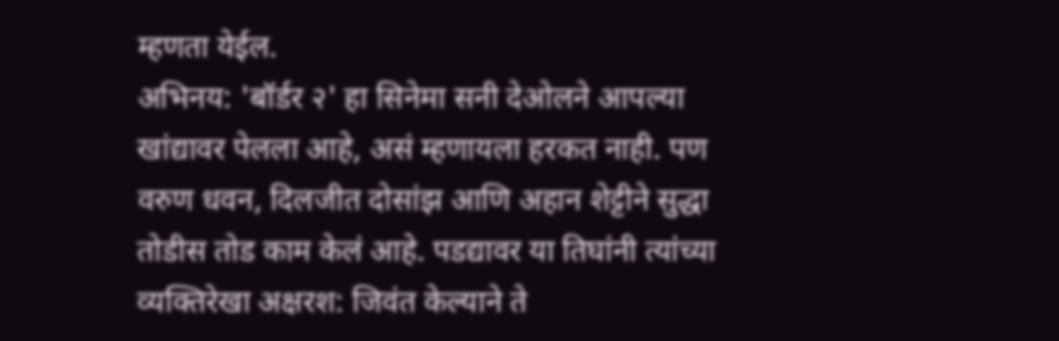म्हणता येईल.
अभिनय: 'बॉर्डर २' हा सिनेमा सनी देओलने आपल्या खांद्यावर पेलला आहे, असं म्हणायला हरकत नाही. पण वरुण धवन, दिलजीत दोसांझ आणि अहान शेट्टीने सुद्धा तोडीस तोड काम केलं आहे. पडद्यावर या तिघांनी त्यांच्या व्यक्तिरेखा अक्षरश: जिवंत केल्याने ते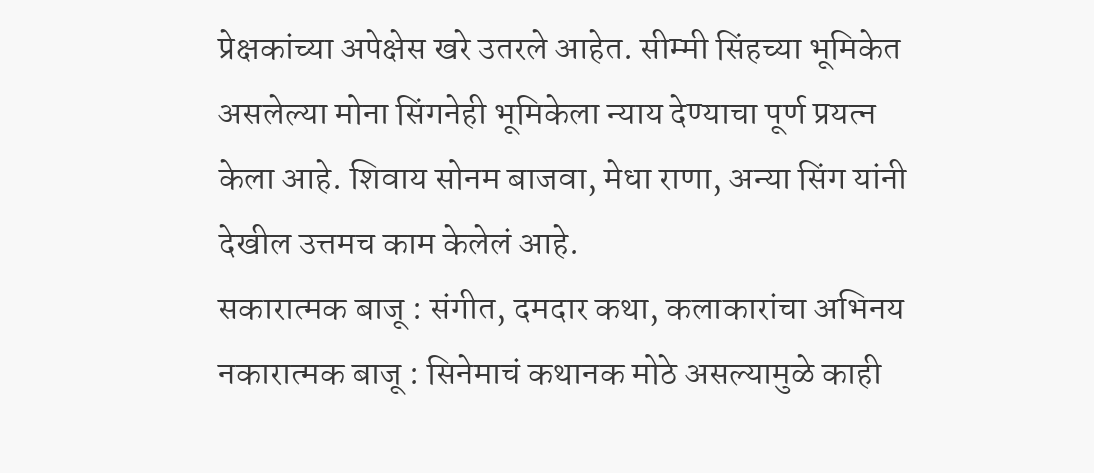प्रेक्षकांच्या अपेक्षेस खरे उतरले आहेत. सीम्मी सिंहच्या भूमिकेत असलेल्या मोना सिंगनेही भूमिकेला न्याय देण्याचा पूर्ण प्रयत्न केला आहे. शिवाय सोनम बाजवा, मेधा राणा, अन्या सिंग यांनी देखील उत्तमच काम केलेलं आहे.
सकारात्मक बाजू : संगीत, दमदार कथा, कलाकारांचा अभिनय
नकारात्मक बाजू : सिनेमाचं कथानक मोठे असल्यामुळे काही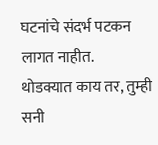घटनांचे संदर्भ पटकन लागत नाहीत.
थोडक्यात काय तर, तुम्ही सनी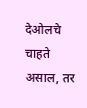देओलचे चाहते असाल, तर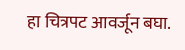हा चित्रपट आवर्जून बघा.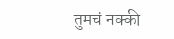तुमचं नक्की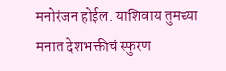मनोरंजन होईल. याशिवाय तुमच्या मनात देशभक्तीचं स्फुरण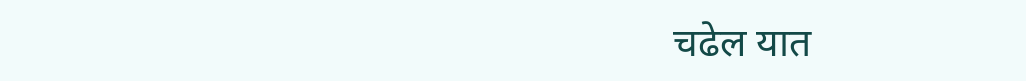चढेल यात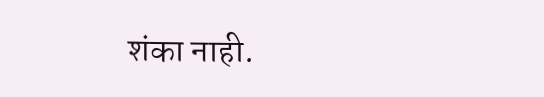शंका नाही.